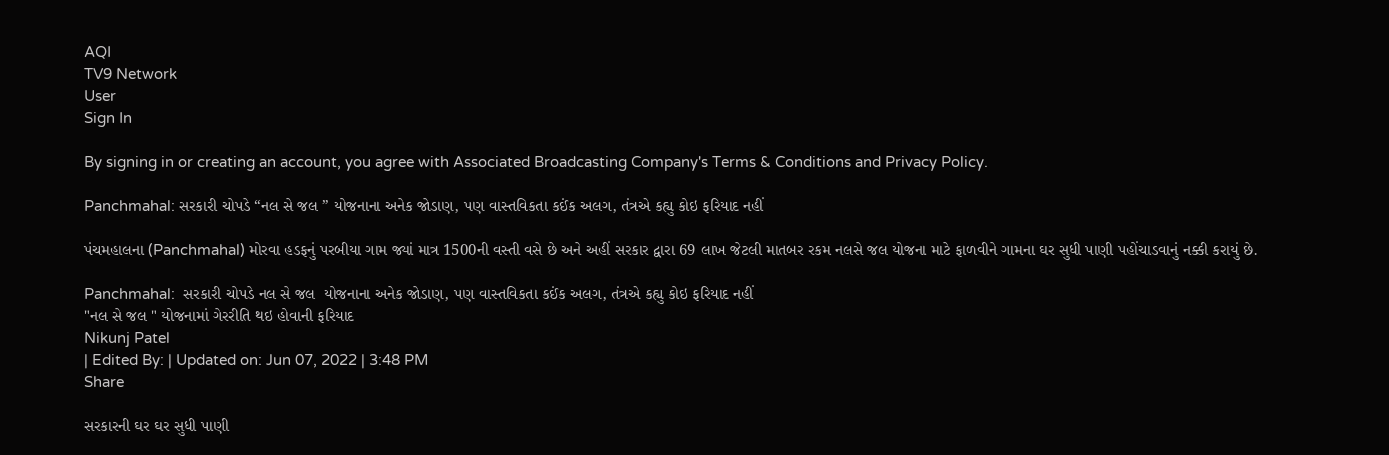AQI
TV9 Network
User
Sign In

By signing in or creating an account, you agree with Associated Broadcasting Company's Terms & Conditions and Privacy Policy.

Panchmahal: સરકારી ચોપડે “નલ સે જલ ” યોજનાના અનેક જોડાણ, પણ વાસ્તવિકતા કઈંક અલગ, તંત્રએ કહ્યુ કોઇ ફરિયાદ નહીં

પંચમહાલના (Panchmahal) મોરવા હડફનું પરબીયા ગામ જ્યાં માત્ર 1500ની વસ્તી વસે છે અને અહીં સરકાર દ્વારા 69 લાખ જેટલી માતબર રકમ નલસે જલ યોજના માટે ફાળવીને ગામના ઘર સુધી પાણી પહોંચાડવાનું નક્કી કરાયું છે.

Panchmahal:  સરકારી ચોપડે નલ સે જલ  યોજનાના અનેક જોડાણ, પણ વાસ્તવિકતા કઈંક અલગ, તંત્રએ કહ્યુ કોઇ ફરિયાદ નહીં
"નલ સે જલ " યોજનામાં ગેરરીતિ થઇ હોવાની ફરિયાદ
Nikunj Patel
| Edited By: | Updated on: Jun 07, 2022 | 3:48 PM
Share

સરકારની ઘર ઘર સુધી પાણી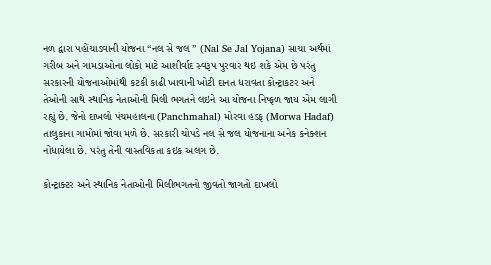નળ દ્વારા પહોંચાડવાની યોજના “નલ સે જલ ” (Nal Se Jal Yojana) સાચા અર્થમાં ગરીબ અને ગામડાઓના લોકો માટે આશીર્વાદ સ્વરૂપ પુરવાર થઇ શકે એમ છે પરંતુ સરકારની યોજનાઓમાંથી કટકી કાઢી ખાવાની ખોટી દાનત ધરાવતા કોન્ટ્રાકટર અને તેઓની સાથે સ્થાનિક નેતાઓની મિલી ભગતને લઇને આ યોજના નિષ્ફળ જાય એમ લાગી રહ્યું છે. જેનો દાખલો પંચમહાલના (Panchmahal) મોરવા હડફ (Morwa Hadaf) તાલુકાના ગામોમાં જોવા મળે છે. સરકારી ચોપડે નલ સે જલ યોજનાના અનેક કનેક્શન નોંધાયેલા છે. પરંતુ તેની વાસ્તવિકતા કઇક અલગ છે.

કોન્ટ્રાક્ટર અને સ્થાનિક નેતાઓની મિલીભગતનો જીવતો જાગતો દાખલો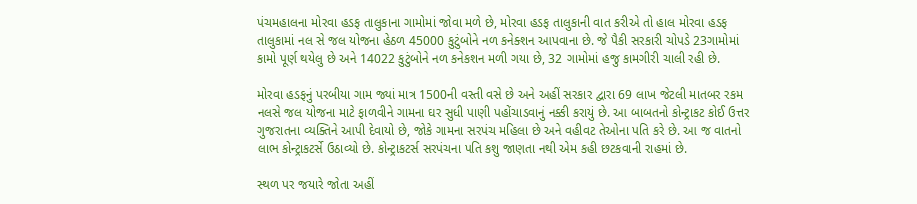પંચમહાલના મોરવા હડફ તાલુકાના ગામોમાં જોવા મળે છે, મોરવા હડફ તાલુકાની વાત કરીએ તો હાલ મોરવા હડફ તાલુકામાં નલ સે જલ યોજના હેઠળ 45000 કુટુંબોને નળ કનેક્શન આપવાના છે. જે પૈકી સરકારી ચોપડે 23ગામોમાં કામો પૂર્ણ થયેલુ છે અને 14022 કુટુંબોને નળ કનેકશન મળી ગયા છે, 32 ગામોમાં હજુ કામગીરી ચાલી રહી છે.

મોરવા હડફનું પરબીયા ગામ જ્યાં માત્ર 1500ની વસ્તી વસે છે અને અહીં સરકાર દ્વારા 69 લાખ જેટલી માતબર રકમ નલસે જલ યોજના માટે ફાળવીને ગામના ઘર સુધી પાણી પહોંચાડવાનું નક્કી કરાયું છે. આ બાબતનો કોન્ટ્રાકટ કોઈ ઉત્તર ગુજરાતના વ્યક્તિને આપી દેવાયો છે, જોકે ગામના સરપંચ મહિલા છે અને વહીવટ તેઓના પતિ કરે છે. આ જ વાતનો લાભ કોન્ટ્રાકટર્સે ઉઠાવ્યો છે. કોન્ટ્રાકટર્સ સરપંચના પતિ કશુ જાણતા નથી એમ કહી છટકવાની રાહમાં છે.

સ્થળ પર જયારે જોતા અહીં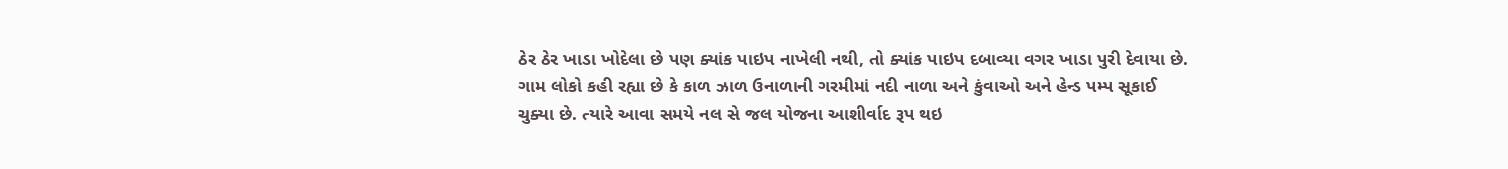ઠેર ઠેર ખાડા ખોદેલા છે પણ ક્યાંક પાઇપ નાખેલી નથી, તો ક્યાંક પાઇપ દબાવ્યા વગર ખાડા પુરી દેવાયા છે. ગામ લોકો કહી રહ્યા છે કે કાળ ઝાળ ઉનાળાની ગરમીમાં નદી નાળા અને કુંવાઓ અને હેન્ડ પમ્પ સૂકાઈ ચુક્યા છે. ત્યારે આવા સમયે નલ સે જલ યોજના આશીર્વાદ રૂપ થઇ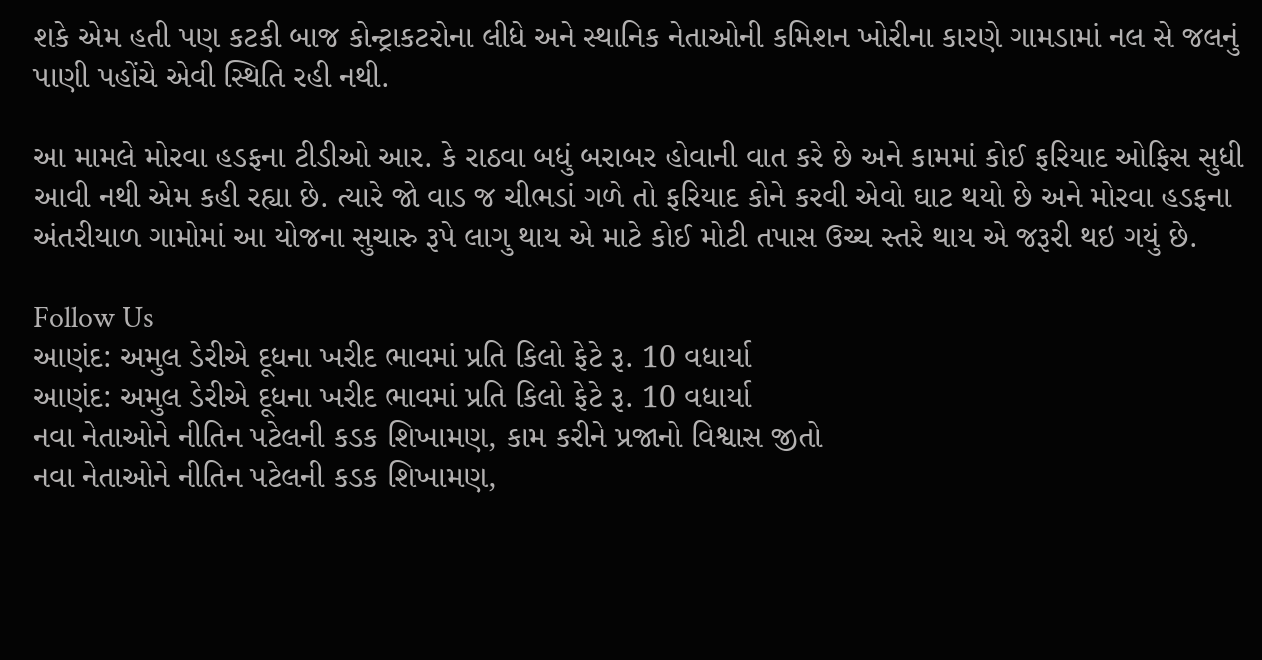શકે એમ હતી પણ કટકી બાજ કોન્ટ્રાકટરોના લીધે અને સ્થાનિક નેતાઓની કમિશન ખોરીના કારણે ગામડામાં નલ સે જલનું પાણી પહોંચે એવી સ્થિતિ રહી નથી.

આ મામલે મોરવા હડફના ટીડીઓ આર. કે રાઠવા બધું બરાબર હોવાની વાત કરે છે અને કામમાં કોઈ ફરિયાદ ઓફિસ સુધી આવી નથી એમ કહી રહ્યા છે. ત્યારે જો વાડ જ ચીભડાં ગળે તો ફરિયાદ કોને કરવી એવો ઘાટ થયો છે અને મોરવા હડફના અંતરીયાળ ગામોમાં આ યોજના સુચારુ રૂપે લાગુ થાય એ માટે કોઈ મોટી તપાસ ઉચ્ચ સ્તરે થાય એ જરૂરી થઇ ગયું છે.

Follow Us
આણંદ: અમુલ ડેરીએ દૂધના ખરીદ ભાવમાં પ્રતિ કિલો ફેટે રૂ. 10 વધાર્યા
આણંદ: અમુલ ડેરીએ દૂધના ખરીદ ભાવમાં પ્રતિ કિલો ફેટે રૂ. 10 વધાર્યા
નવા નેતાઓને નીતિન પટેલની કડક શિખામણ, કામ કરીને પ્રજાનો વિશ્વાસ જીતો
નવા નેતાઓને નીતિન પટેલની કડક શિખામણ,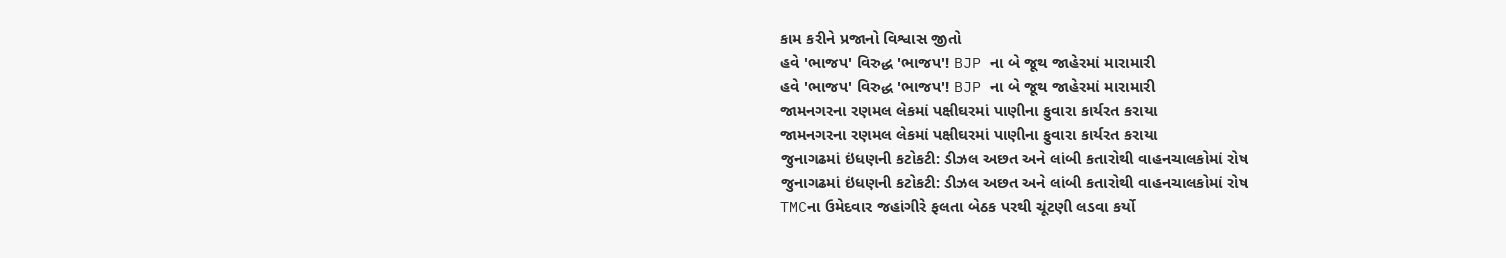કામ કરીને પ્રજાનો વિશ્વાસ જીતો
હવે 'ભાજપ' વિરુદ્ધ 'ભાજપ'! BJP ના બે જૂથ જાહેરમાં મારામારી
હવે 'ભાજપ' વિરુદ્ધ 'ભાજપ'! BJP ના બે જૂથ જાહેરમાં મારામારી
જામનગરના રણમલ લેકમાં પક્ષીઘરમાં પાણીના ફુવારા કાર્યરત કરાયા
જામનગરના રણમલ લેકમાં પક્ષીઘરમાં પાણીના ફુવારા કાર્યરત કરાયા
જુનાગઢમાં ઇંધણની કટોકટી: ડીઝલ અછત અને લાંબી કતારોથી વાહનચાલકોમાં રોષ
જુનાગઢમાં ઇંધણની કટોકટી: ડીઝલ અછત અને લાંબી કતારોથી વાહનચાલકોમાં રોષ
TMCના ઉમેદવાર જહાંગીરે ફલતા બેઠક પરથી ચૂંટણી લડવા કર્યો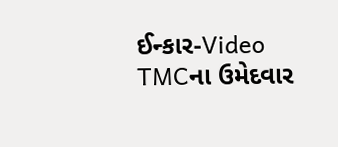ઈન્કાર-Video
TMCના ઉમેદવાર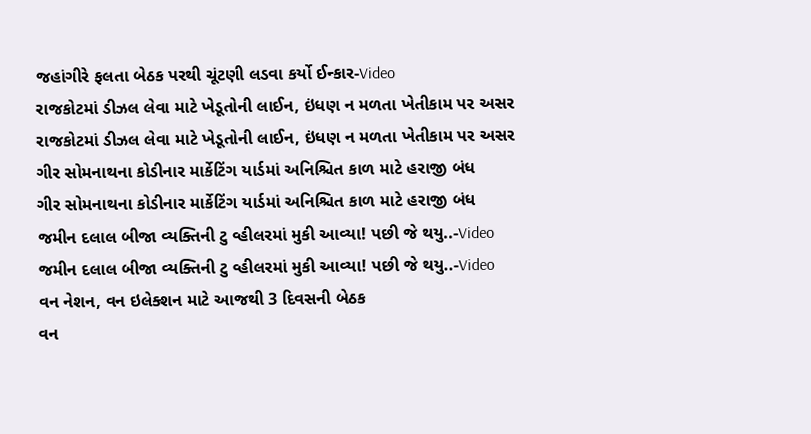જહાંગીરે ફલતા બેઠક પરથી ચૂંટણી લડવા કર્યો ઈન્કાર-Video
રાજકોટમાં ડીઝલ લેવા માટે ખેડૂતોની લાઈન, ઇંધણ ન મળતા ખેતીકામ પર અસર
રાજકોટમાં ડીઝલ લેવા માટે ખેડૂતોની લાઈન, ઇંધણ ન મળતા ખેતીકામ પર અસર
ગીર સોમનાથના કોડીનાર માર્કેટિંગ યાર્ડમાં અનિશ્ચિત કાળ માટે હરાજી બંધ
ગીર સોમનાથના કોડીનાર માર્કેટિંગ યાર્ડમાં અનિશ્ચિત કાળ માટે હરાજી બંધ
જમીન દલાલ બીજા વ્યક્તિની ટુ વ્હીલરમાં મુકી આવ્યા! પછી જે થયુ..-Video
જમીન દલાલ બીજા વ્યક્તિની ટુ વ્હીલરમાં મુકી આવ્યા! પછી જે થયુ..-Video
વન નેશન, વન ઇલેક્શન માટે આજથી 3 દિવસની બેઠક
વન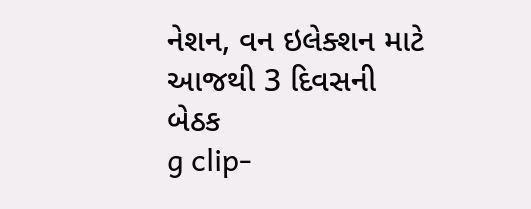નેશન, વન ઇલેક્શન માટે આજથી 3 દિવસની બેઠક
g clip-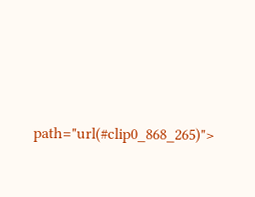path="url(#clip0_868_265)">